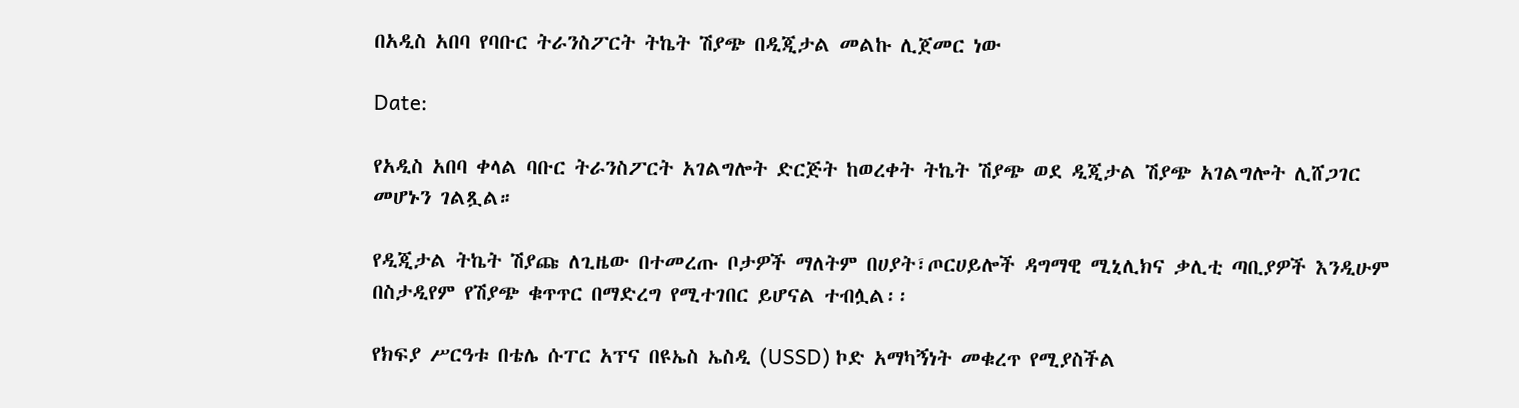በአዲስ አበባ የባቡር ትራንስፖርት ትኬት ሽያጭ በዲጂታል መልኩ ሊጀመር ነው

Date:

የአዲስ አበባ ቀላል ባቡር ትራንስፖርት አገልግሎት ድርጅት ከወረቀት ትኬት ሽያጭ ወደ ዲጂታል ሽያጭ አገልግሎት ሊሸጋገር መሆኑን ገልጿል።

የዲጂታል ትኬት ሽያጩ ለጊዜው በተመረጡ ቦታዎች ማለትም በሀያት፣ጦርሀይሎች ዳግማዊ ሚኒሊክና ቃሊቲ ጣቢያዎች እንዲሁም በስታዲየም የሽያጭ ቁጥጥር በማድረግ የሚተገበር ይሆናል ተብሏል፡፡

የክፍያ ሥርዓቱ በቴሌ ሱፐር አፕና በዩኤስ ኤስዲ (USSD) ኮድ አማካኝነት መቁረጥ የሚያስችል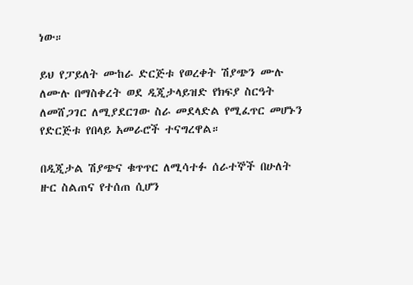ነው።

ይህ የፓይለት ሙከራ ድርጅቱ የወረቀት ሽያጭን ሙሉ ለሙሉ በማስቀረት ወደ ዲጂታላይዝድ የክፍያ ስርዓት ለመሸጋገር ለሚያደርገው ስራ መደላድል የሚፈጥር መሆኑን የድርጅቱ የበላይ አመራሮች ተናግረዋል።

በዲጂታል ሽያጭና ቁጥጥር ለሚሳተፉ ሰራተኞች በሁለት ዙር ስልጠና የተሰጠ ሲሆን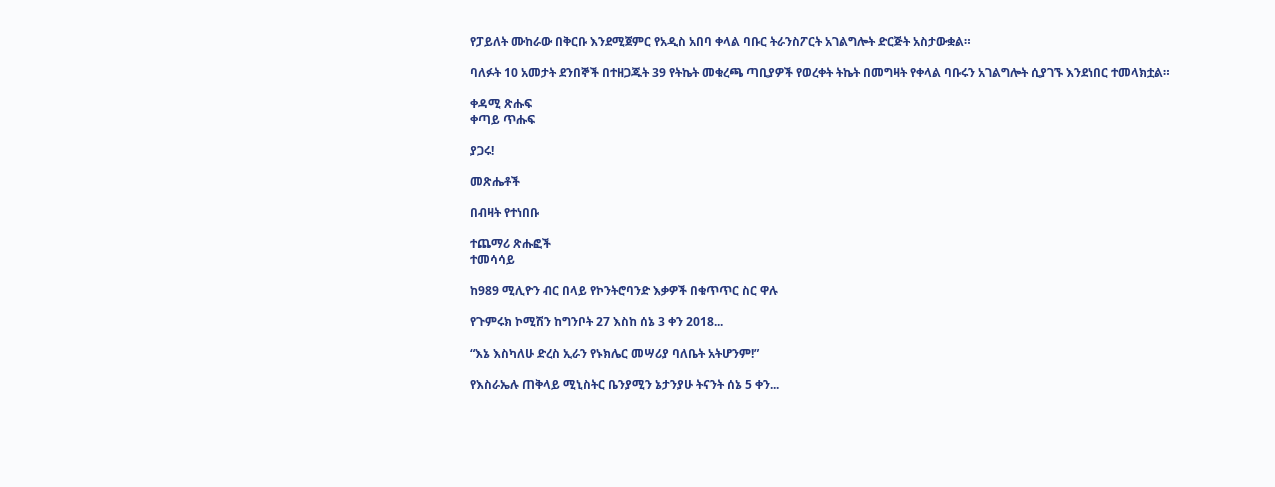የፓይለት ሙከራው በቅርቡ እንደሚጀምር የአዲስ አበባ ቀላል ባቡር ትራንስፖርት አገልግሎት ድርጅት አስታውቋል።

ባለፉት 10 አመታት ደንበኞች በተዘጋጁት 39 የትኬት መቁረጫ ጣቢያዎች የወረቀት ትኬት በመግዛት የቀላል ባቡሩን አገልግሎት ሲያገኙ እንደነበር ተመላክቷል።

ቀዳሚ ጽሑፍ
ቀጣይ ጥሑፍ

ያጋሩ!

መጽሔቶች

በብዛት የተነበቡ

ተጨማሪ ጽሑፎች
ተመሳሳይ

ከ989 ሚሊዮን ብር በላይ የኮንትሮባንድ እቃዎች በቁጥጥር ስር ዋሉ

የጉምሩክ ኮሚሽን ከግንቦት 27 እስከ ሰኔ 3 ቀን 2018...

“እኔ እስካለሁ ድረስ ኢራን የኑክሌር መሣሪያ ባለቤት አትሆንም!”

የእስራኤሉ ጠቅላይ ሚኒስትር ቤንያሚን ኔታንያሁ ትናንት ሰኔ 5 ቀን...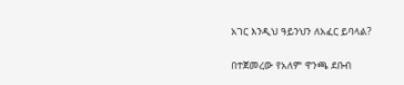አገር እንዲህ ዓይንህን ለአፈር ይባላል?

በተጀመረው የአለም ዋንጫ ደቡብ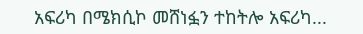አፍሪካ በሜክሲኮ መሸነፏን ተከትሎ አፍሪካ...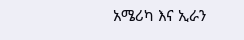አሜሪካ እና ኢራን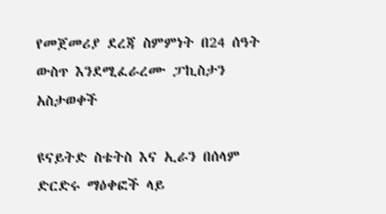የመጀመሪያ ደረጃ ስምምነት በ24 ሰዓት ውስጥ እንደሚፈራረሙ ፓኪስታን አስታወቀች

ዩናይትድ ስቴትስ እና ኢራን በሰላም ድርድሩ ማዕቀፎች ላይ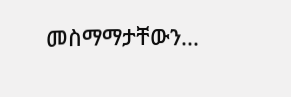መስማማታቸውን...